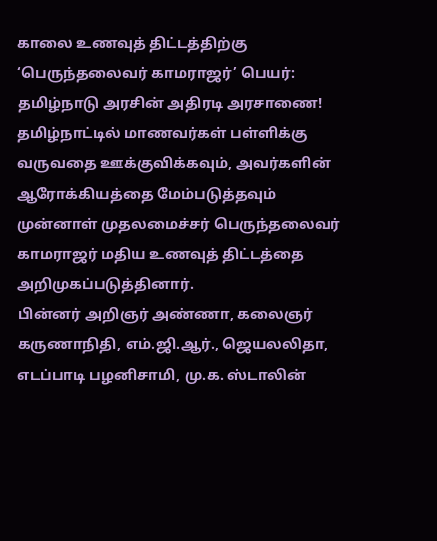காலை உணவுத் திட்டத்திற்கு ‘பெருந்தலைவர் காமராஜர்’ பெயர்: தமிழ்நாடு அரசின் அதிரடி அரசாணை!
தமிழ்நாட்டில் மாணவர்கள் பள்ளிக்கு வருவதை ஊக்குவிக்கவும், அவர்களின் ஆரோக்கியத்தை மேம்படுத்தவும் முன்னாள் முதலமைச்சர் பெருந்தலைவர் காமராஜர் மதிய உணவுத் திட்டத்தை அறிமுகப்படுத்தினார்.
பின்னர் அறிஞர் அண்ணா, கலைஞர் கருணாநிதி, எம்.ஜி.ஆர்., ஜெயலலிதா, எடப்பாடி பழனிசாமி, மு.க. ஸ்டாலின்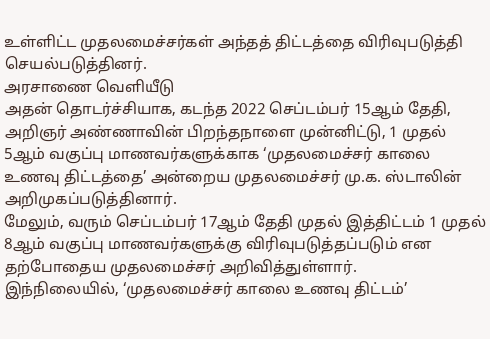உள்ளிட்ட முதலமைச்சர்கள் அந்தத் திட்டத்தை விரிவுபடுத்தி செயல்படுத்தினர்.
அரசாணை வெளியீடு
அதன் தொடர்ச்சியாக, கடந்த 2022 செப்டம்பர் 15ஆம் தேதி, அறிஞர் அண்ணாவின் பிறந்தநாளை முன்னிட்டு, 1 முதல் 5ஆம் வகுப்பு மாணவர்களுக்காக ‘முதலமைச்சர் காலை உணவு திட்டத்தை’ அன்றைய முதலமைச்சர் மு.க. ஸ்டாலின் அறிமுகப்படுத்தினார்.
மேலும், வரும் செப்டம்பர் 17ஆம் தேதி முதல் இத்திட்டம் 1 முதல் 8ஆம் வகுப்பு மாணவர்களுக்கு விரிவுபடுத்தப்படும் என தற்போதைய முதலமைச்சர் அறிவித்துள்ளார்.
இந்நிலையில், ‘முதலமைச்சர் காலை உணவு திட்டம்’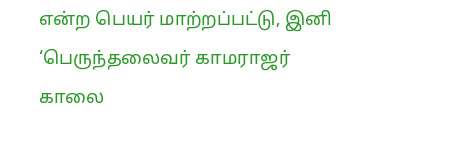என்ற பெயர் மாற்றப்பட்டு, இனி ‘பெருந்தலைவர் காமராஜர் காலை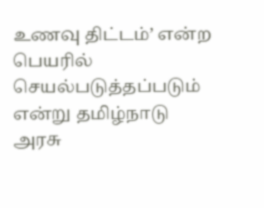உணவு திட்டம்’ என்ற பெயரில் செயல்படுத்தப்படும் என்று தமிழ்நாடு அரசு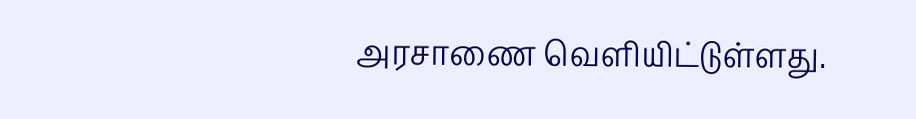அரசாணை வெளியிட்டுள்ளது.